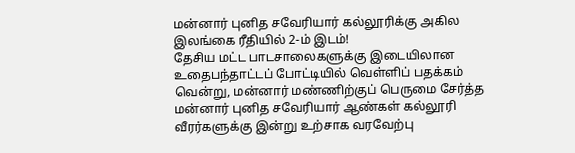மன்னார் புனித சவேரியார் கல்லூரிக்கு அகில இலங்கை ரீதியில் 2-ம் இடம்!
தேசிய மட்ட பாடசாலைகளுக்கு இடையிலான உதைபந்தாட்டப் போட்டியில் வெள்ளிப் பதக்கம் வென்று, மன்னார் மண்ணிற்குப் பெருமை சேர்த்த மன்னார் புனித சவேரியார் ஆண்கள் கல்லூரி வீரர்களுக்கு இன்று உற்சாக வரவேற்பு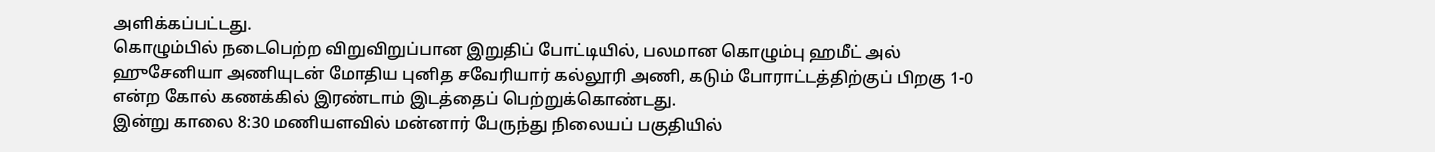அளிக்கப்பட்டது.
கொழும்பில் நடைபெற்ற விறுவிறுப்பான இறுதிப் போட்டியில், பலமான கொழும்பு ஹமீட் அல் ஹுசேனியா அணியுடன் மோதிய புனித சவேரியார் கல்லூரி அணி, கடும் போராட்டத்திற்குப் பிறகு 1-0 என்ற கோல் கணக்கில் இரண்டாம் இடத்தைப் பெற்றுக்கொண்டது.
இன்று காலை 8:30 மணியளவில் மன்னார் பேருந்து நிலையப் பகுதியில்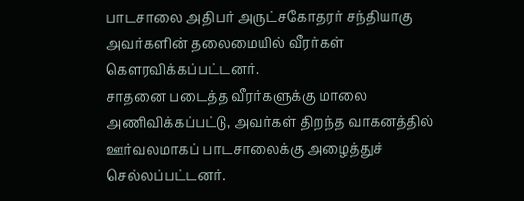பாடசாலை அதிபர் அருட்சகோதரர் சந்தியாகு அவர்களின் தலைமையில் வீரர்கள் கௌரவிக்கப்பட்டனர்.
சாதனை படைத்த வீரர்களுக்கு மாலை அணிவிக்கப்பட்டு, அவர்கள் திறந்த வாகனத்தில் ஊர்வலமாகப் பாடசாலைக்கு அழைத்துச் செல்லப்பட்டனர்.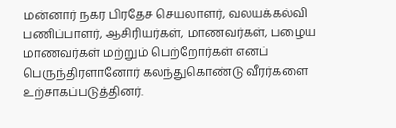மன்னார் நகர பிரதேச செயலாளர், வலயக்கல்வி பணிப்பாளர், ஆசிரியர்கள், மாணவர்கள், பழைய மாணவர்கள் மற்றும் பெற்றோர்கள் எனப் பெருந்திரளானோர் கலந்துகொண்டு வீரர்களை உற்சாகப்படுத்தினர்.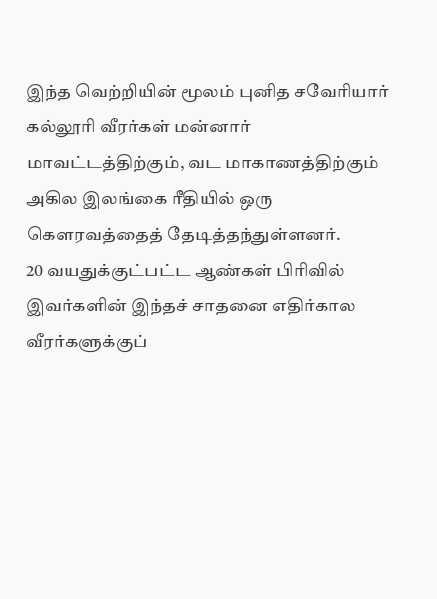இந்த வெற்றியின் மூலம் புனித சவேரியார் கல்லூரி வீரர்கள் மன்னார் மாவட்டத்திற்கும், வட மாகாணத்திற்கும் அகில இலங்கை ரீதியில் ஒரு கௌரவத்தைத் தேடித்தந்துள்ளனர்.
20 வயதுக்குட்பட்ட ஆண்கள் பிரிவில் இவர்களின் இந்தச் சாதனை எதிர்கால வீரர்களுக்குப்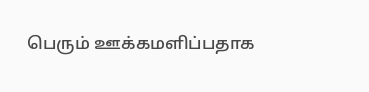பெரும் ஊக்கமளிப்பதாக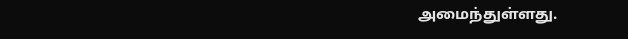அமைந்துள்ளது.